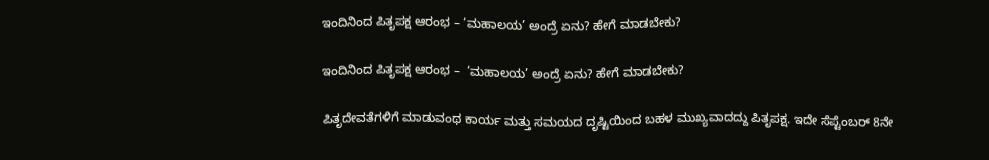ಇಂದಿನಿಂದ ಪಿತೃಪಕ್ಷ ಆರಂಭ – ‘ಮಹಾಲಯ’ ಅಂದ್ರೆ ಏನು? ಹೇಗೆ ಮಾಡಬೇಕು?

ಇಂದಿನಿಂದ ಪಿತೃಪಕ್ಷ ಆರಂಭ –  ‘ಮಹಾಲಯ’ ಅಂದ್ರೆ ಏನು? ಹೇಗೆ ಮಾಡಬೇಕು?

ಪಿತೃದೇವತೆಗಳಿಗೆ ಮಾಡುವಂಥ ಕಾರ್ಯ ಮತ್ತು ಸಮಯದ ದೃಷ್ಟಿಯಿಂದ ಬಹಳ ಮುಖ್ಯವಾದದ್ದು ಪಿತೃಪಕ್ಷ. ಇದೇ ಸೆಪ್ಟೆಂಬರ್ 8ನೇ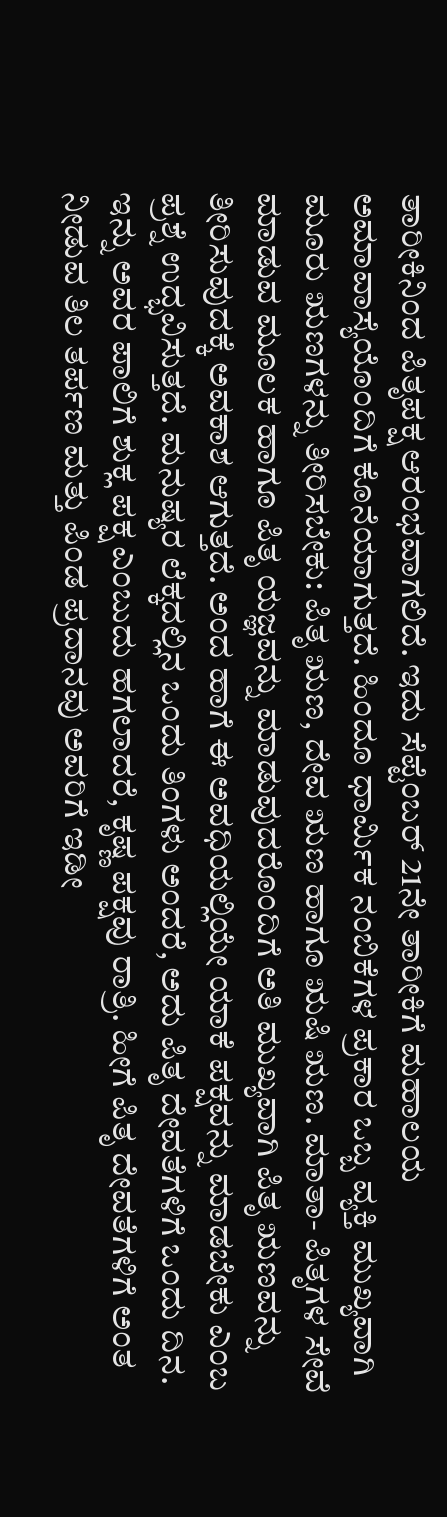ತಾರೀಕಿನಿಂದ ಪಿತೃಪಕ್ಷ ಆರಂಭವಾಗಲಿದೆ. ಇದು ಸೆಪ್ಟೆಂಬರ್ 21ನೇ ತಾರೀಕಿಗೆ ಮಹಾಲಯ ಅಮಾವಾಸ್ಯೆಯೊಂದಿಗೆ ಕೊನೆಯಾಗುತ್ತದೆ. ಹಿಂದೂ ಧಾರ್ಮಿಕ ನಂಬಿಕೆಗಳ ಪ್ರಕಾರ ಒಬ್ಬ ವ್ಯಕ್ತಿ ಮುಖ್ಯವಾಗಿ ಮೂರು ಋಣಗಳನ್ನು ತೀರಿಸಬೇಕು: ಪಿತೃ ಋಣ, ದೇವ ಋಣ ಹಾಗೂ ಋಷಿ ಋಣ. ಮಾತಾ- ಪಿತೃಗಳ ಸೇವೆ ಮಾಡುವ ಮೂಲಕ ಹಾಗೂ ಪಿತೃ ಯಜ್ಞವನ್ನು ಮಾಡುವುದರೊಂದಿಗೆ ಅತಿ ಮುಖ್ಯವಾಗಿ ಪಿತೃ ಋಣವನ್ನು ತೀರಿಸುವುದಕ್ಕೆ ಅವಕಾಶ ಆಗುತ್ತದೆ. ಅಂದ ಹಾಗೆ ಈ ಅವಧಿಯಲ್ಲಿಯೇ ಯಾಕೆ ಪಕ್ಷವನ್ನು ಮಾಡಬೇಕು ಎಂಬ ಪ್ರಶ್ನೆ ಉದ್ಭವಿಸುತ್ತದೆ. ಮನುಷ್ಯರ ಲೆಕ್ಕದಲ್ಲಿನ ಒಂದು ತಿಂಗಳು ಅಂದರೆ, ಅದು ಪಿತೃ ದೇವತೆಗಳಿಗೆ ಒಂದು ದಿನ. ಇನ್ನು ಅವರ ಪಾಲಿಗೆ ಶುಕ್ಲ ಪಕ್ಷ ಎಂಬುದು ಹಗಲಾದರೆ, ಕೃಷ್ಣ ಪಕ್ಷವು ರಾತ್ರಿ. ಹೀಗೆ ಪಿತೃ ದೇವತೆಗಳಿಗೆ ಅಂತ ನೀಡುವ ತಿಲ ತರ್ಪಣ ಮತ್ತು ಪಿಂಡ ಪ್ರದಾನವು ಅವರಿಗೆ ಇಡೀ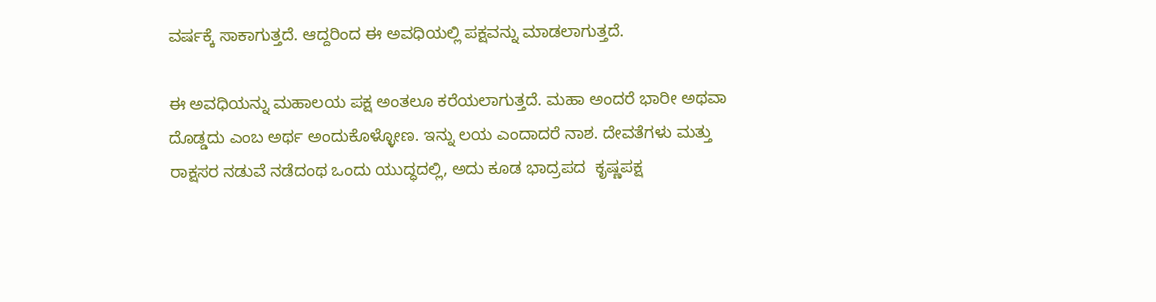ವರ್ಷಕ್ಕೆ ಸಾಕಾಗುತ್ತದೆ. ಆದ್ದರಿಂದ ಈ ಅವಧಿಯಲ್ಲಿ ಪಕ್ಷವನ್ನು ಮಾಡಲಾಗುತ್ತದೆ.

ಈ ಅವಧಿಯನ್ನು ಮಹಾಲಯ ಪಕ್ಷ ಅಂತಲೂ ಕರೆಯಲಾಗುತ್ತದೆ. ಮಹಾ ಅಂದರೆ ಭಾರೀ ಅಥವಾ ದೊಡ್ಡದು ಎಂಬ ಅರ್ಥ ಅಂದುಕೊಳ್ಳೋಣ. ಇನ್ನು ಲಯ ಎಂದಾದರೆ ನಾಶ. ದೇವತೆಗಳು ಮತ್ತು ರಾಕ್ಷಸರ ನಡುವೆ ನಡೆದಂಥ ಒಂದು ಯುದ್ಧದಲ್ಲಿ, ಅದು ಕೂಡ ಭಾದ್ರಪದ  ಕೃಷ್ಣಪಕ್ಷ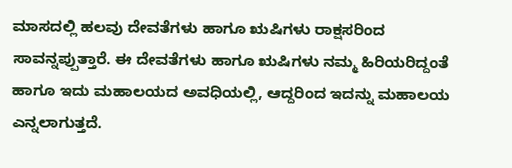ಮಾಸದಲ್ಲಿ ಹಲವು ದೇವತೆಗಳು ಹಾಗೂ ಋಷಿಗಳು ರಾಕ್ಷಸರಿಂದ ಸಾವನ್ನಪ್ಪುತ್ತಾರೆ. ಈ ದೇವತೆಗಳು ಹಾಗೂ ಋಷಿಗಳು ನಮ್ಮ ಹಿರಿಯರಿದ್ದಂತೆ ಹಾಗೂ ಇದು ಮಹಾಲಯದ ಅವಧಿಯಲ್ಲಿ, ಆದ್ದರಿಂದ ಇದನ್ನು ಮಹಾಲಯ ಎನ್ನಲಾಗುತ್ತದೆ.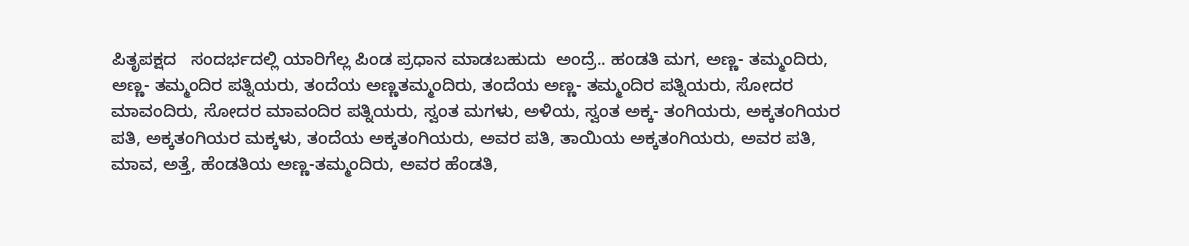ಪಿತೃಪಕ್ಷದ   ಸಂದರ್ಭದಲ್ಲಿ ಯಾರಿಗೆಲ್ಲ ಪಿಂಡ ಪ್ರಧಾನ ಮಾಡಬಹುದು  ಅಂದ್ರೆ.. ಹಂಡತಿ ಮಗ, ಅಣ್ಣ- ತಮ್ಮಂದಿರು, ಅಣ್ಣ- ತಮ್ಮಂದಿರ ಪತ್ನಿಯರು, ತಂದೆಯ ಅಣ್ಣತಮ್ಮಂದಿರು, ತಂದೆಯ ಅಣ್ಣ- ತಮ್ಮಂದಿರ ಪತ್ನಿಯರು, ಸೋದರ ಮಾವಂದಿರು, ಸೋದರ ಮಾವಂದಿರ ಪತ್ನಿಯರು, ಸ್ವಂತ ಮಗಳು, ಅಳಿಯ, ಸ್ವಂತ ಅಕ್ಕ- ತಂಗಿಯರು, ಅಕ್ಕತಂಗಿಯರ ಪತಿ, ಅಕ್ಕತಂಗಿಯರ ಮಕ್ಕಳು, ತಂದೆಯ ಅಕ್ಕತಂಗಿಯರು, ಅವರ ಪತಿ, ತಾಯಿಯ ಅಕ್ಕತಂಗಿಯರು, ಅವರ ಪತಿ, ಮಾವ, ಅತ್ತೆ, ಹೆಂಡತಿಯ ಅಣ್ಣ-ತಮ್ಮಂದಿರು, ಅವರ ಹೆಂಡತಿ,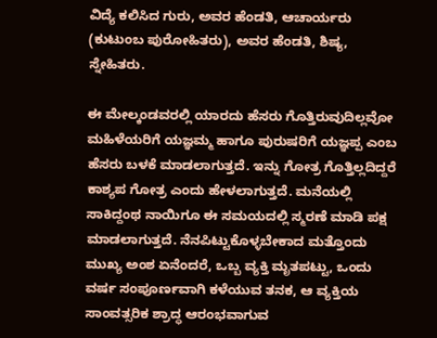ವಿದ್ಯೆ ಕಲಿಸಿದ ಗುರು, ಅವರ ಹೆಂಡತಿ, ಆಚಾರ್ಯರು (ಕುಟುಂಬ ಪುರೋಹಿತರು), ಅವರ ಹೆಂಡತಿ, ಶಿಷ್ಯ, ಸ್ನೇಹಿತರು.

ಈ ಮೇಲ್ಕಂಡವರಲ್ಲಿ ಯಾರದು ಹೆಸರು ಗೊತ್ತಿರುವುದಿಲ್ಲವೋ ಮಹಿಳೆಯರಿಗೆ ಯಜ್ಞಮ್ಮ ಹಾಗೂ ಪುರುಷರಿಗೆ ಯಜ್ಞಪ್ಪ ಎಂಬ ಹೆಸರು ಬಳಕೆ ಮಾಡಲಾಗುತ್ತದೆ. ಇನ್ನು ಗೋತ್ರ ಗೊತ್ತಿಲ್ಲದಿದ್ದರೆ ಕಾಶ್ಯಪ ಗೋತ್ರ ಎಂದು ಹೇಳಲಾಗುತ್ತದೆ. ಮನೆಯಲ್ಲಿ ಸಾಕಿದ್ದಂಥ ನಾಯಿಗೂ ಈ ಸಮಯದಲ್ಲಿ ಸ್ಮರಣೆ ಮಾಡಿ ಪಕ್ಷ ಮಾಡಲಾಗುತ್ತದೆ. ನೆನಪಿಟ್ಟುಕೊಳ್ಳಬೇಕಾದ ಮತ್ತೊಂದು ಮುಖ್ಯ ಅಂಶ ಏನೆಂದರೆ, ಒಬ್ಬ ವ್ಯಕ್ತಿ ಮೃತಪಟ್ಟು, ಒಂದು ವರ್ಷ ಸಂಪೂರ್ಣವಾಗಿ ಕಳೆಯುವ ತನಕ, ಆ ವ್ಯಕ್ತಿಯ ಸಾಂವತ್ಸರಿಕ ಶ್ರಾದ್ಧ ಆರಂಭವಾಗುವ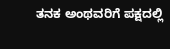ತನಕ ಅಂಥವರಿಗೆ ಪಕ್ಷದಲ್ಲಿ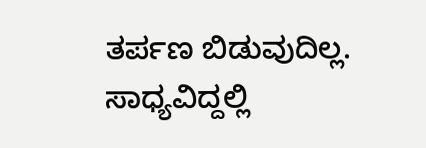ತರ್ಪಣ ಬಿಡುವುದಿಲ್ಲ. ಸಾಧ್ಯವಿದ್ದಲ್ಲಿ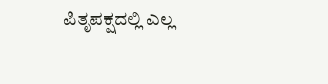ಪಿತೃಪಕ್ಷದಲ್ಲಿ ಎಲ್ಲ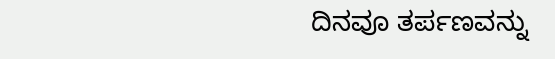ದಿನವೂ ತರ್ಪಣವನ್ನು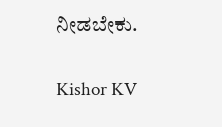ನೀಡಬೇಕು.

Kishor KV